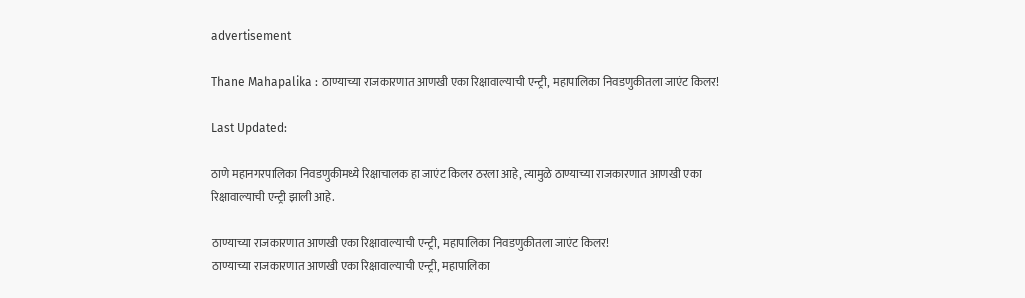advertisement

Thane Mahapalika : ठाण्याच्या राजकारणात आणखी एका रिक्षावाल्याची एन्ट्री, महापालिका निवडणुकीतला जाएंट किलर!

Last Updated:

ठाणे महानगरपालिका निवडणुकीमध्ये रिक्षाचालक हा जाएंट किलर ठरला आहे, त्यामुळे ठाण्याच्या राजकारणात आणखी एका रिक्षावाल्याची एन्ट्री झाली आहे.

ठाण्याच्या राजकारणात आणखी एका रिक्षावाल्याची एन्ट्री, महापालिका निवडणुकीतला जाएंट किलर!
ठाण्याच्या राजकारणात आणखी एका रिक्षावाल्याची एन्ट्री, महापालिका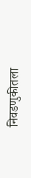निवडणुकीतला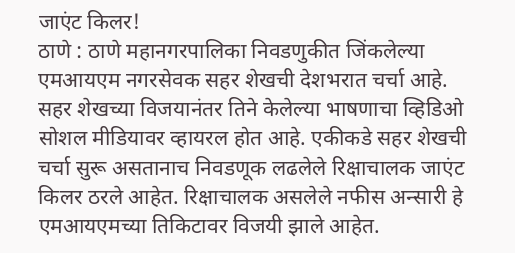जाएंट किलर!
ठाणे : ठाणे महानगरपालिका निवडणुकीत जिंकलेल्या एमआयएम नगरसेवक सहर शेखची देशभरात चर्चा आहे. सहर शेखच्या विजयानंतर तिने केलेल्या भाषणाचा व्हिडिओ सोशल मीडियावर व्हायरल होत आहे. एकीकडे सहर शेखची चर्चा सुरू असतानाच निवडणूक लढलेले रिक्षाचालक जाएंट किलर ठरले आहेत. रिक्षाचालक असलेले नफीस अन्सारी हे एमआयएमच्या तिकिटावर विजयी झाले आहेत.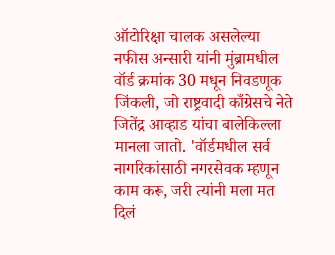ऑटोरिक्षा चालक असलेल्या नफीस अन्सारी यांनी मुंब्रामधील वॉर्ड क्रमांक 30 मधून निवडणूक जिंकली, जो राष्ट्रवादी काँग्रेसचे नेते जितेंद्र आव्हाड यांचा बालेकिल्ला मानला जातो. 'वॉर्डमधील सर्व नागरिकांसाठी नगरसेवक म्हणून काम करू, जरी त्यांनी मला मत दिलं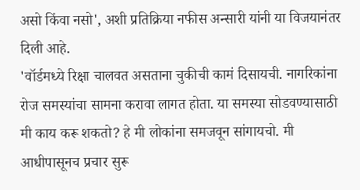असो किंवा नसो', अशी प्रतिक्रिया नफीस अन्सारी यांनी या विजयानंतर दिली आहे.
'वॉर्डमध्ये रिक्षा चालवत असताना चुकीची कामं दिसायची. नागरिकांना रोज समस्यांचा सामना करावा लागत होता. या समस्या सोडवण्यासाठी मी काय करू शकतो? हे मी लोकांना समजवून सांगायचो. मी आधीपासूनच प्रचार सुरू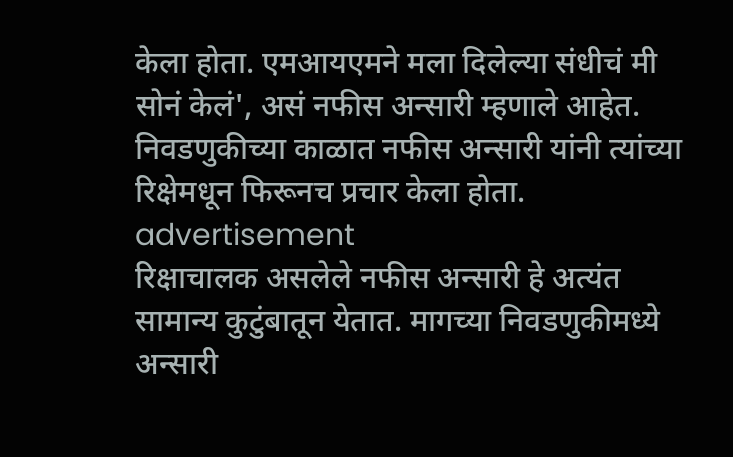केला होता. एमआयएमने मला दिलेल्या संधीचं मी सोनं केलं', असं नफीस अन्सारी म्हणाले आहेत. निवडणुकीच्या काळात नफीस अन्सारी यांनी त्यांच्या रिक्षेमधून फिरूनच प्रचार केला होता.
advertisement
रिक्षाचालक असलेले नफीस अन्सारी हे अत्यंत सामान्य कुटुंबातून येतात. मागच्या निवडणुकीमध्ये अन्सारी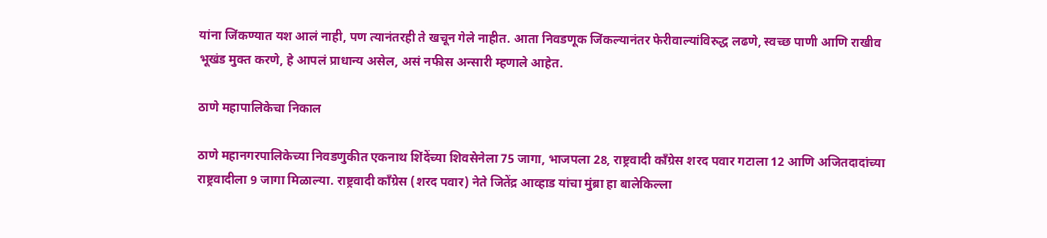यांना जिंकण्यात यश आलं नाही, पण त्यानंतरही ते खचून गेले नाहीत. आता निवडणूक जिंकल्यानंतर फेरीवाल्यांविरुद्ध लढणे, स्वच्छ पाणी आणि राखीव भूखंड मुक्त करणे, हे आपलं प्राधान्य असेल, असं नफीस अन्सारी म्हणाले आहेत.

ठाणे महापालिकेचा निकाल

ठाणे महानगरपालिकेच्या निवडणुकीत एकनाथ शिंदेंच्या शिवसेनेला 75 जागा, भाजपला 28, राष्ट्रवादी काँग्रेस शरद पवार गटाला 12 आणि अजितदादांच्या राष्ट्रवादीला 9 जागा मिळाल्या. राष्ट्रवादी काँग्रेस (शरद पवार) नेते जितेंद्र आव्हाड यांचा मुंब्रा हा बालेकिल्ला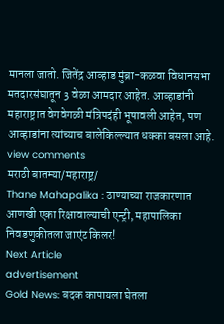मानला जातो. जितेंद्र आव्हाड मुंब्रा-कळवा विधानसभा मतदारसंघातून 3 वेळा आमदार आहेत. आव्हाडांनी महाराष्ट्रात वेगवेगळी मंत्रिपदंही भूषावली आहेत, पण आव्हाडांना त्यांच्याच बालेकिल्ल्यात धक्का बसला आहे.
view comments
मराठी बातम्या/महाराष्ट्र/
Thane Mahapalika : ठाण्याच्या राजकारणात आणखी एका रिक्षावाल्याची एन्ट्री, महापालिका निवडणुकीतला जाएंट किलर!
Next Article
advertisement
Gold News: बदक कापायला घेतला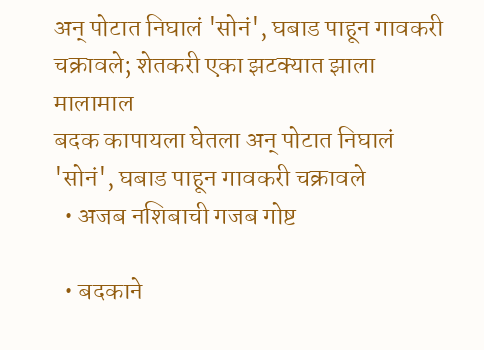अन् पोटात निघालं 'सोनं', घबाड पाहून गावकरी चक्रावले; शेतकरी एका झटक्यात झाला मालामाल
बदक कापायला घेतला अन् पोटात निघालं 'सोनं', घबाड पाहून गावकरी चक्रावले
  • अजब नशिबाची गजब गोष्ट

  • बदकाने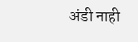अंडी नाही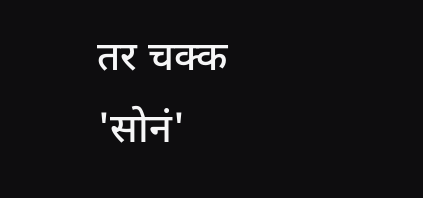तर चक्क 'सोनं'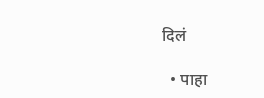दिलं

  • पाहा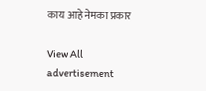काय आहे नेमका प्रकार

View All
advertisement